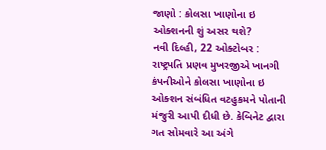જાણો : કોલસા ખાણોના ઇ ઓક્શનની શું અસર થશે?
નવી દિલ્હી, 22 ઓક્ટોબર : રાષ્ટ્રપતિ પ્રણવ મુખરજીએ ખાનગી કંપનીઓને કોલસા ખાણોના ઇ ઓક્શન સંબંધિત વટહુકમને પોતાની મંજુરી આપી દીધી છે. કેબિનેટ દ્વારા ગત સોમવારે આ અંગે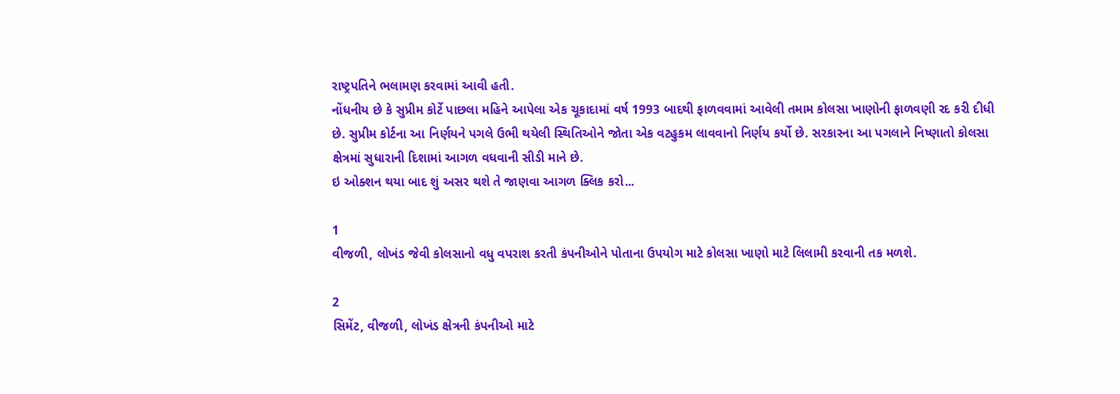રાષ્ટ્રપતિને ભલામણ કરવામાં આવી હતી.
નોંધનીય છે કે સુપ્રીમ કોર્ટે પાછલા મહિને આપેલા એક ચૂકાદામાં વર્ષ 1993 બાદથી ફાળવવામાં આવેલી તમામ કોલસા ખાણોની ફાળવણી રદ કરી દીધી છે. સુપ્રીમ કોર્ટના આ નિર્ણયને પગલે ઉભી થયેલી સ્થિતિઓને જોતા એક વટહુકમ લાવવાનો નિર્ણય કર્યો છે. સરકારના આ પગલાને નિષ્ણાતો કોલસા ક્ષેત્રમાં સુધારાની દિશામાં આગળ વધવાની સીડી માને છે.
ઇ ઓક્શન થયા બાદ શું અસર થશે તે જાણવા આગળ ક્લિક કરો...

1
વીજળી, લોખંડ જેવી કોલસાનો વધુ વપરાશ કરતી કંપનીઓને પોતાના ઉપયોગ માટે કોલસા ખાણો માટે લિલામી કરવાની તક મળશે.

2
સિમેંટ, વીજળી, લોખંડ ક્ષેત્રની કંપનીઓ માટે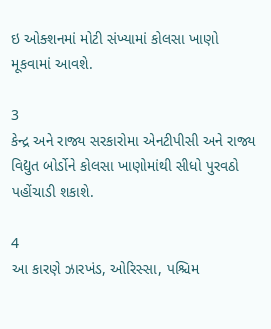ઇ ઓક્શનમાં મોટી સંખ્યામાં કોલસા ખાણો મૂકવામાં આવશે.

3
કેન્દ્ર અને રાજ્ય સરકારોમા એનટીપીસી અને રાજ્ય વિદ્યુત બોર્ડોને કોલસા ખાણોમાંથી સીધો પુરવઠો પહોંચાડી શકાશે.

4
આ કારણે ઝારખંડ, ઓરિસ્સા, પશ્ચિમ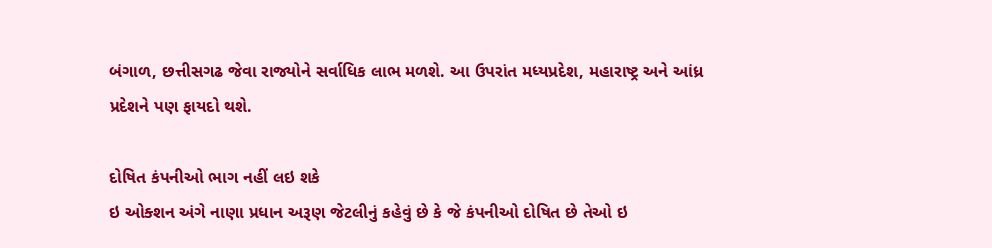બંગાળ, છત્તીસગઢ જેવા રાજ્યોને સર્વાધિક લાભ મળશે. આ ઉપરાંત મધ્યપ્રદેશ, મહારાષ્ટ્ર અને આંધ્ર પ્રદેશને પણ ફાયદો થશે.

દોષિત કંપનીઓ ભાગ નહીં લઇ શકે
ઇ ઓક્શન અંગે નાણા પ્રધાન અરૂણ જેટલીનું કહેવું છે કે જે કંપનીઓ દોષિત છે તેઓ ઇ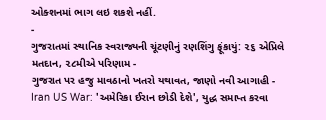ઓક્શનમાં ભાગ લઇ શકશે નહીં.
-
ગુજરાતમાં સ્થાનિક સ્વરાજ્યની ચૂંટણીનું રણશિંગુ ફૂંકાયું: ૨૬ એપ્રિલે મતદાન, ૨૮મીએ પરિણામ -
ગુજરાત પર હજુ માવઠાનો ખતરો યથાવત, જાણો નવી આગાહી -
Iran US War: 'અમેરિકા ઈરાન છોડી દેશે', યુદ્ધ સમાપ્ત કરવા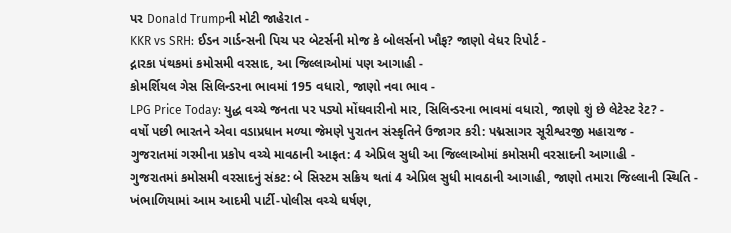પર Donald Trumpની મોટી જાહેરાત -
KKR vs SRH: ઈડન ગાર્ડન્સની પિચ પર બેટર્સની મોજ કે બોલર્સનો ખૌફ? જાણો વેધર રિપોર્ટ -
દ્નારકા પંથકમાં કમોસમી વરસાદ, આ જિલ્લાઓમાં પણ આગાહી -
કોમર્શિયલ ગેસ સિલિન્ડરના ભાવમાં 195 વધારો, જાણો નવા ભાવ -
LPG Price Today: યુદ્ધ વચ્ચે જનતા પર પડ્યો મોંઘવારીનો માર, સિલિન્ડરના ભાવમાં વધારો, જાણો શું છે લેટેસ્ટ રેટ? -
વર્ષો પછી ભારતને એવા વડાપ્રધાન મળ્યા જેમણે પુરાતન સંસ્કૃતિને ઉજાગર કરી: પદ્મસાગર સૂરીશ્વરજી મહારાજ -
ગુજરાતમાં ગરમીના પ્રકોપ વચ્ચે માવઠાની આફત: 4 એપ્રિલ સુધી આ જિલ્લાઓમાં કમોસમી વરસાદની આગાહી -
ગુજરાતમાં કમોસમી વરસાદનું સંકટ: બે સિસ્ટમ સક્રિય થતાં 4 એપ્રિલ સુધી માવઠાની આગાહી, જાણો તમારા જિલ્લાની સ્થિતિ -
ખંભાળિયામાં આમ આદમી પાર્ટી-પોલીસ વચ્ચે ઘર્ષણ,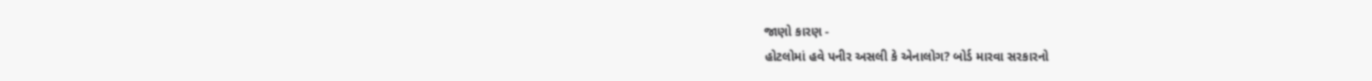જાણો કારણ -
હોટલોમાં હવે પનીર અસલી કે એનાલોગ? બોર્ડ મારવા સરકારનો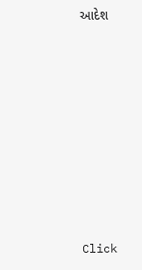આદેશ










Click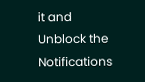it and Unblock the Notifications